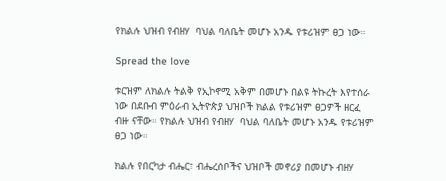የክልሉ ህዝብ የብዘሃ  ባህል ባለቤት መሆኑ አንዱ የቱሪዝም ፀጋ ነው።

Spread the love

ቱርዝም ለክልሉ ትልቅ የኢኮኖሚ አቅም በመሆኑ በልዩ ትኩረት እየተሰራ ነው በደቡብ ምዕራብ ኢትዮጵያ ህዝቦች ክልል የቱሪዝም ፀጋዎች ዘርፈ ብዙ ናቸው። የክልሉ ህዝብ የብዘሃ  ባህል ባለቤት መሆኑ አንዱ የቱሪዝም ፀጋ ነው።

ክልሉ የበርካታ ብሔር፣ ብሔረሰቦችና ህዝቦች መኖሪያ በመሆኑ ብዘሃ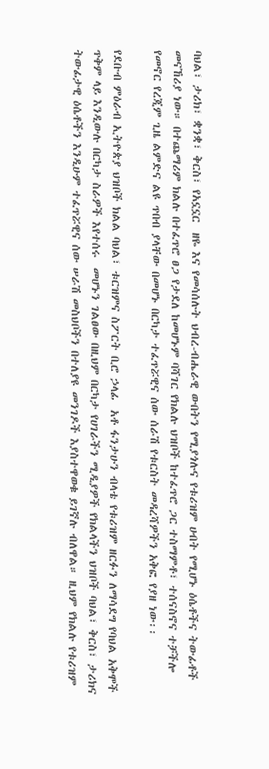ባህል፣ ታሪክ፣ ቋንቋ፣ ቅርስ፣ የአኗኗር  ዘዬ እና የመሳሰሉት ህብረ-ብሔራዊ ውበትን የሚያጎሉና የቱሪዝም ሀብት የሚሆኑ ዕሴቶችና ትውፊቶች መናኸሪያ ነው። በተጨማሪም ክልሉ በተፈጥሮ ፀጋ የታደለ ከመሆኑም ባሻገር የክልሉ ህዝቦች ከተፈጥሮ ጋር ተስማምቶ፣ ተሰናስኖና ተቻችሎ የመኖር የረጂም ጊዜ ልምድና ልዩ ጥበብ ያላቸው በመሆኑ በርካታ ተፈጥሯዊና ሰው ሰራሽ የቱርስት መዳረሻዎችን አቅፎ የያዘ ነው፡፡

የደቡብ ምዕራብ ኢትዮጵያ ህዝቦች ክልል ባህል፣ ቱርዝምና ስፖርት ቢሮ ኃላፊ  አቶ ፋንታሁን ብላቴ የቱሪዝም ዘርፉን ለማሳደግ የባህል አቅሞች ጥቅም ላይ እንዲውሉ በርካታ ስራዎች እየተሰሩ  መሆኑን ገልፀው በዚህም በርካታ የሀገራችን ሚዲያዎች የክልላችን ህዝቦች ባህል፣ ቅርስ፣ ታሪክና  ትውፊታዊ ዕሴቶችን እንዲሁም ተፈጥሯዊና ሰው ሠራሽ መስህቦችን በተለያዩ መንገዶች እያስተዋወቁ ይገኛሉ ብለዋል። ዚህም የክልሉ የቱሪዝም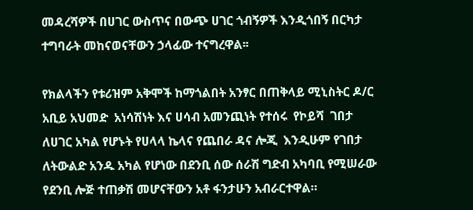መዳረሻዎች በሀገር ውስጥና በውጭ ሀገር ጎብኝዎች እንዲጎበኝ በርካታ ተግባራት መከናወናቸውን ኃላፊው ተናግረዋል፡፡

የክልላችን የቱሪዝም አቅሞች ከማጎልበት አንፃር በጠቅላይ ሚኒስትር ዶ/ር አቢይ አህመድ  አነሳሽነት እና ሀሳብ አመንጪነት የተሰሩ  የኮይሻ  ገበታ ለሀገር አካል የሆኑት የሀላላ ኬላና የጨበራ ዳና ሎጂ  እንዲሁም የገበታ ለትውልድ አንዱ አካል የሆነው በደንቢ ሰው ሰራሽ ግድብ አካባቢ የሚሠራው የደንቢ ሎጅ ተጠቃሽ መሆናቸውን አቶ ፋንታሁን አብራርተዋል።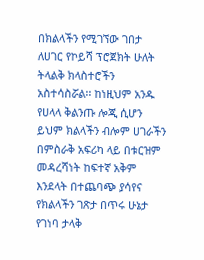በክልላችን የሚገኘው ገበታ ለሀገር የኮይሻ ፕሮጀክት ሁለት ትላልቅ ክላስተሮችን አስተሳስሯል፡፡ ከነዚህም አንዱ የሀላላ ቅልንጡ ሎጂ ሲሆን ይህም ክልላችን ብሎም ሀገራችን በምስራቅ አፍሪካ ላይ በቱርዝም መዳረሻነት ከፍተኛ አቅም እንደላት በተጨባጭ ያሳየና የክልላችን ገጽታ በጥሩ ሁኔታ የገነባ ታላቅ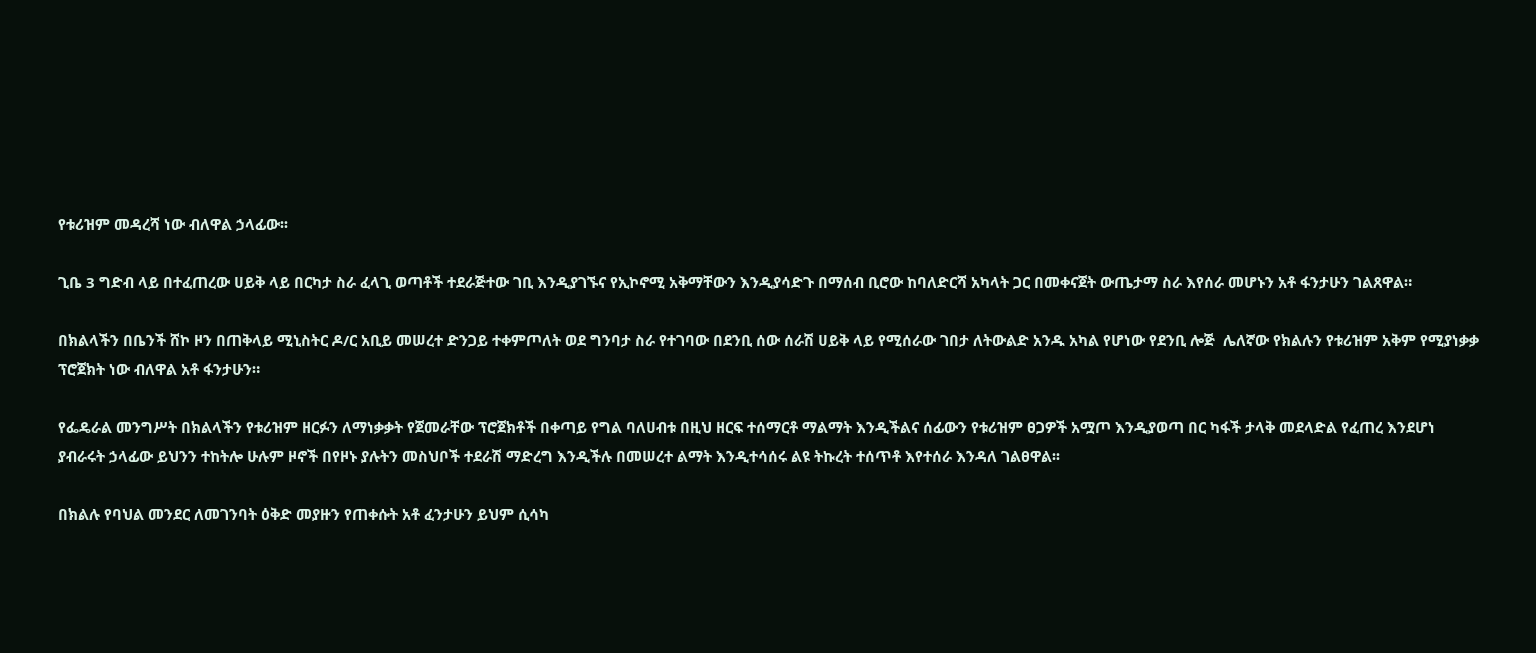የቱሪዝም መዳረሻ ነው ብለዋል ኃላፊው፡፡

ጊቤ 3 ግድብ ላይ በተፈጠረው ሀይቅ ላይ በርካታ ስራ ፈላጊ ወጣቶች ተደራጅተው ገቢ እንዲያገኙና የኢኮኖሚ አቅማቸውን እንዲያሳድጉ በማሰብ ቢሮው ከባለድርሻ አካላት ጋር በመቀናጀት ውጤታማ ስራ እየሰራ መሆኑን አቶ ፋንታሁን ገልጸዋል።

በክልላችን በቤንች ሸኮ ዞን በጠቅላይ ሚኒስትር ዶ/ር አቢይ መሠረተ ድንጋይ ተቀምጦለት ወደ ግንባታ ስራ የተገባው በደንቢ ሰው ሰራሽ ሀይቅ ላይ የሚሰራው ገበታ ለትውልድ አንዱ አካል የሆነው የደንቢ ሎጅ  ሌለኛው የክልሉን የቱሪዝም አቅም የሚያነቃቃ ፕሮጀክት ነው ብለዋል አቶ ፋንታሁን።

የፌዴራል መንግሥት በክልላችን የቱሪዝም ዘርፉን ለማነቃቃት የጀመራቸው ፕሮጀክቶች በቀጣይ የግል ባለሀብቱ በዚህ ዘርፍ ተሰማርቶ ማልማት እንዲችልና ሰፊውን የቱሪዝም ፀጋዎች አሟጦ እንዲያወጣ በር ካፋች ታላቅ መደላድል የፈጠረ እንደሆነ ያብራሩት ኃላፊው ይህንን ተከትሎ ሁሉም ዞኖች በየዞኑ ያሉትን መስህቦች ተደራሽ ማድረግ እንዲችሉ በመሠረተ ልማት እንዲተሳሰሩ ልዩ ትኩረት ተሰጥቶ እየተሰራ እንዳለ ገልፀዋል፡፡

በክልሉ የባህል መንደር ለመገንባት ዕቅድ መያዙን የጠቀሱት አቶ ፈንታሁን ይህም ሲሳካ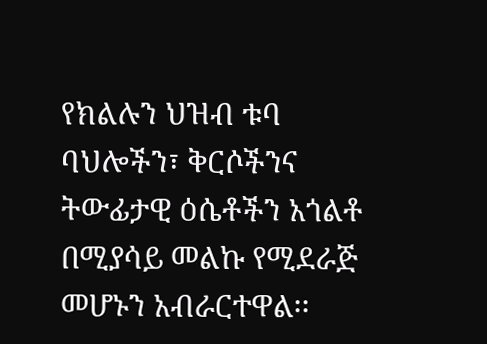የክልሉን ህዝብ ቱባ ባህሎችን፣ ቅርሶችንና ትውፊታዊ ዕሴቶችን አጎልቶ በሚያሳይ መልኩ የሚደራጅ መሆኑን አብራርተዋል፡፡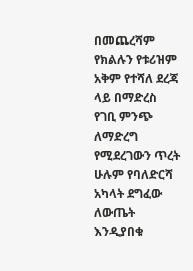በመጨረሻም የክልሉን የቱሪዝም አቅም የተሻለ ደረጃ ላይ በማድረስ የገቢ ምንጭ ለማድረግ የሚደረገውን ጥረት ሁሉም የባለድርሻ አካላት ደግፈው ለውጤት እንዲያበቁ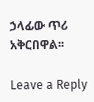ኃላፊው ጥሪ አቅርበዋል፡፡

Leave a Reply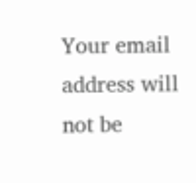Your email address will not be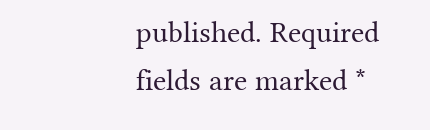published. Required fields are marked *